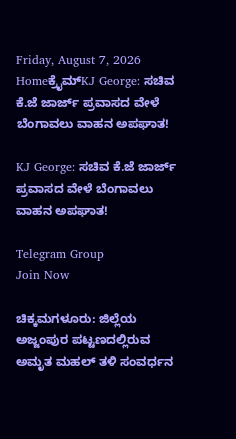Friday, August 7, 2026
Homeಕ್ರೈಮ್KJ George: ಸಚಿವ ಕೆ.ಜೆ ಜಾರ್ಜ್ ಪ್ರವಾಸದ ವೇಳೆ ಬೆಂಗಾವಲು ವಾಹನ ಅಪಘಾತ!

KJ George: ಸಚಿವ ಕೆ.ಜೆ ಜಾರ್ಜ್ ಪ್ರವಾಸದ ವೇಳೆ ಬೆಂಗಾವಲು ವಾಹನ ಅಪಘಾತ!

Telegram Group
Join Now

ಚಿಕ್ಕಮಗಳೂರು: ಜಿಲ್ಲೆಯ ಅಜ್ಜಂಪುರ ಪಟ್ಟಣದಲ್ಲಿರುವ ಅಮೃತ ಮಹಲ್ ತಳಿ ಸಂವರ್ಧನ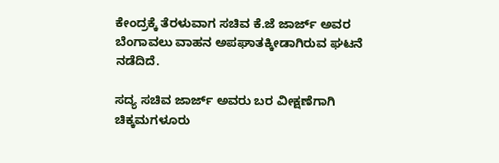ಕೇಂದ್ರಕ್ಕೆ ತೆರಳುವಾಗ ಸಚಿವ ಕೆ.ಜೆ ಜಾರ್ಜ್ ಅವರ ಬೆಂಗಾವಲು ವಾಹನ ಅಪಘಾತಕ್ಕೀಡಾಗಿರುವ ಘಟನೆ ನಡೆದಿದೆ.

ಸದ್ಯ ಸಚಿವ ಜಾರ್ಜ್‌ ಅವರು ಬರ ವೀಕ್ಷಣೆಗಾಗಿ ಚಿಕ್ಕಮಗಳೂರು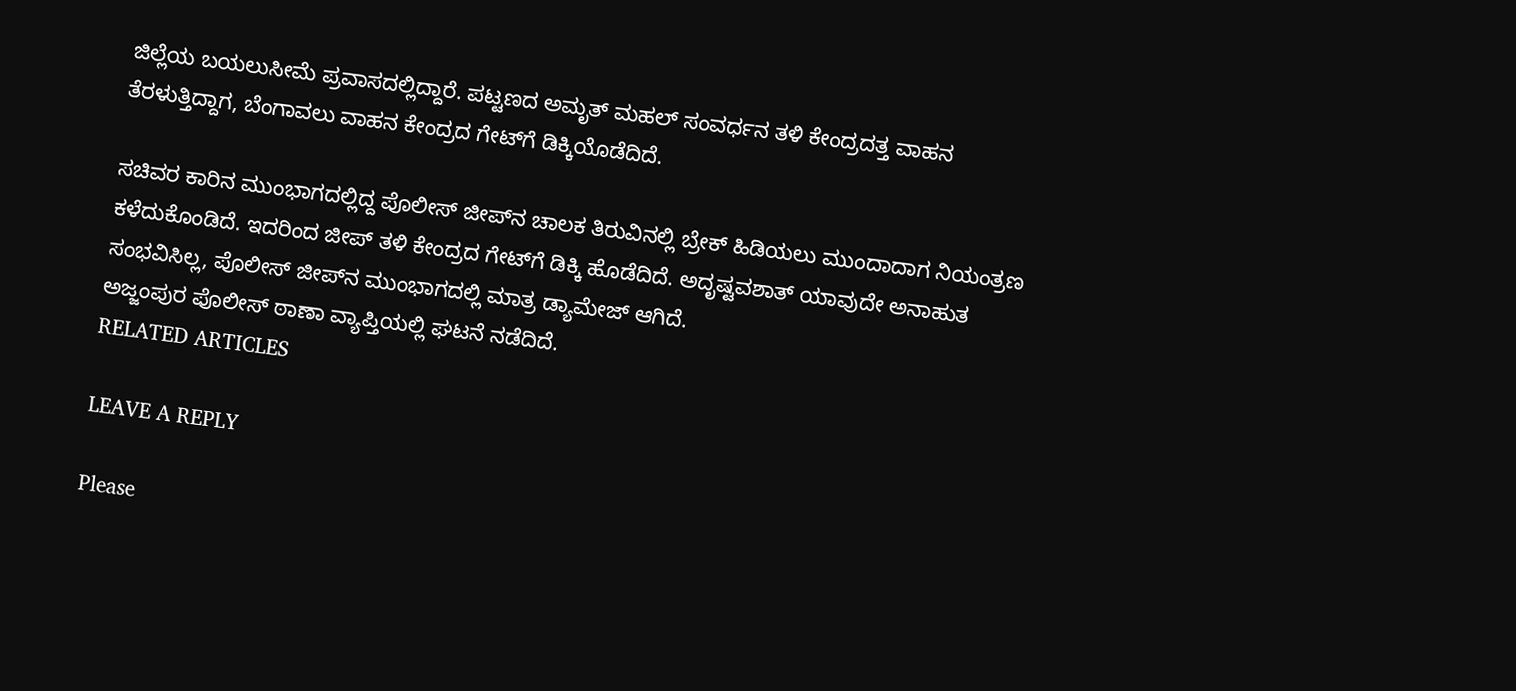ಜಿಲ್ಲೆಯ ಬಯಲುಸೀಮೆ ಪ್ರವಾಸದಲ್ಲಿದ್ದಾರೆ. ಪಟ್ಟಣದ ಅಮೃತ್ ಮಹಲ್ ಸಂವರ್ಧನ ತಳಿ ಕೇಂದ್ರದತ್ತ ವಾಹನ ತೆರಳುತ್ತಿದ್ದಾಗ, ಬೆಂಗಾವಲು ವಾಹನ ಕೇಂದ್ರದ ಗೇಟ್‌ಗೆ ಡಿಕ್ಕಿಯೊಡೆದಿದೆ.

ಸಚಿವರ ಕಾರಿನ ಮುಂಭಾಗದಲ್ಲಿದ್ದ ಪೊಲೀಸ್‌ ಜೀಪ್‌ನ ಚಾಲಕ ತಿರುವಿನಲ್ಲಿ ಬ್ರೇಕ್‌ ಹಿಡಿಯಲು ಮುಂದಾದಾಗ ನಿಯಂತ್ರಣ ಕಳೆದುಕೊಂಡಿದೆ. ಇದರಿಂದ ಜೀಪ್‌ ತಳಿ ಕೇಂದ್ರದ ಗೇಟ್‌ಗೆ ಡಿಕ್ಕಿ ಹೊಡೆದಿದೆ. ಅದೃಷ್ಟವಶಾತ್‌ ಯಾವುದೇ ಅನಾಹುತ ಸಂಭವಿಸಿಲ್ಲ, ಪೊಲೀಸ್‌ ಜೀಪ್‌ನ ಮುಂಭಾಗದಲ್ಲಿ ಮಾತ್ರ ಡ್ಯಾಮೇಜ್‌ ಆಗಿದೆ.
ಅಜ್ಜಂಪುರ ಪೊಲೀಸ್ ಠಾಣಾ ವ್ಯಾಪ್ತಿಯಲ್ಲಿ ಘಟನೆ ನಡೆದಿದೆ.
RELATED ARTICLES

LEAVE A REPLY

Please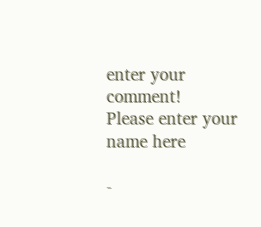enter your comment!
Please enter your name here

-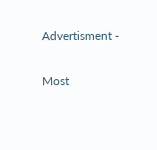Advertisment -

Most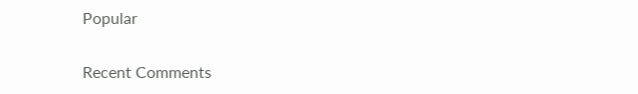Popular

Recent Comments